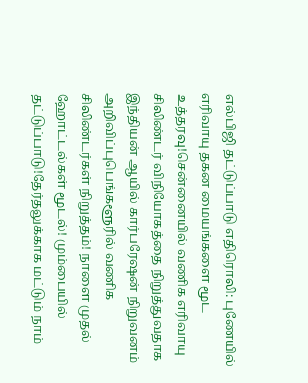எல்பிஜி தட்டுப்பாடு எதிரொலி: புணேயில் எரிவாயு தகன மையங்களை மூட உத்தரவு!சென்னையில் வணிக எரிவாயு சிலிண்டர் விநியோகத்தை நிறுத்துவதாக இந்தியன் ஆயில் கார்பரேஷன் நிறுவனம் அறிவிப்புபெங்களூரில் வணிக சிலிண்டர்கள் நிறுத்தம்! நாளை முதல் ஹோட்டல்கள் மூடல்! மும்பையில் தட்டுப்பாடு!தேர்தலுக்காக மட்டும் நாம்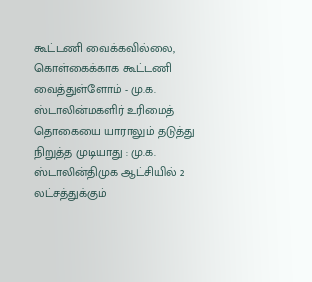கூட்டணி வைக்கவில்லை, கொள்கைக்காக கூட்டணி வைத்துள்ளோம் - மு.க. ஸ்டாலின்மகளிர் உரிமைத் தொகையை யாராலும் தடுத்து நிறுத்த முடியாது : மு.க. ஸ்டாலின்திமுக ஆட்சியில் 2 லட்சத்துக்கும்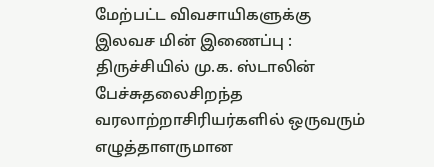மேற்பட்ட விவசாயிகளுக்கு இலவச மின் இணைப்பு : திருச்சியில் மு.க. ஸ்டாலின் பேச்சுதலைசிறந்த வரலாற்றாசிரியர்களில் ஒருவரும் எழுத்தாளருமான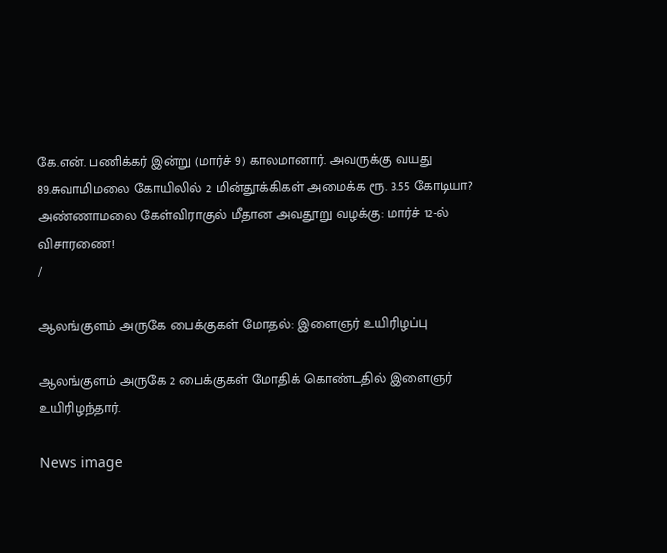கே.என். பணிக்கர் இன்று (மார்ச் 9) காலமானார். அவருக்கு வயது 89.சுவாமிமலை கோயிலில் 2 மின்தூக்கிகள் அமைக்க ரூ. 3.55 கோடியா? அண்ணாமலை கேள்விராகுல் மீதான அவதூறு வழக்கு: மார்ச் 12-ல் விசாரணை!
/

ஆலங்குளம் அருகே பைக்குகள் மோதல்: இளைஞர் உயிரிழப்பு

ஆலங்குளம் அருகே 2 பைக்குகள் மோதிக் கொண்டதில் இளைஞர் உயிரிழந்தார்.

News image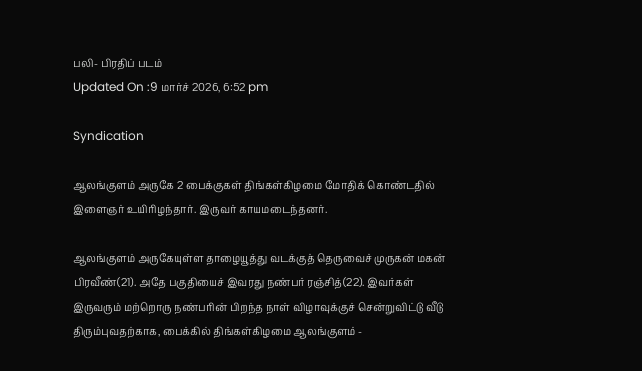பலி- பிரதிப் படம்
Updated On :9 மார்ச் 2026, 6:52 pm

Syndication

ஆலங்குளம் அருகே 2 பைக்குகள் திங்கள்கிழமை மோதிக் கொண்டதில் இளைஞர் உயிரிழந்தார். இருவர் காயமடைந்தனர்.

ஆலங்குளம் அருகேயுள்ள தாழையூத்து வடக்குத் தெருவைச் முருகன் மகன் பிரவீண்(21). அதே பகுதியைச் இவரது நண்பர் ரஞ்சித்(22). இவர்கள் இருவரும் மற்றொரு நண்பரின் பிறந்த நாள் விழாவுக்குச் சென்றுவிட்டு வீடு திரும்புவதற்காக, பைக்கில் திங்கள்கிழமை ஆலங்குளம் -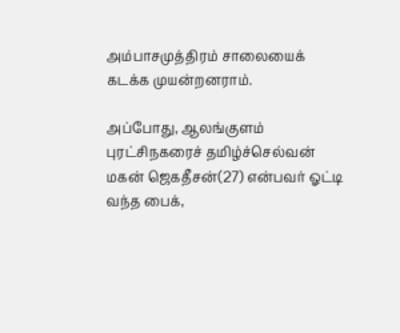அம்பாசமுத்திரம் சாலையைக் கடக்க முயன்றனராம்.

அப்போது, ஆலங்குளம் புரட்சிநகரைச் தமிழ்ச்செல்வன் மகன் ஜெகதீசன்(27) என்பவர் ஓட்டி வந்த பைக்,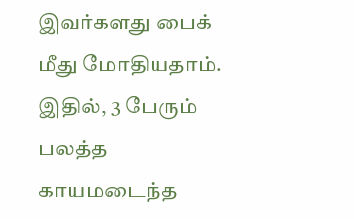இவர்களது பைக் மீது மோதியதாம். இதில், 3 பேரும் பலத்த காயமடைந்த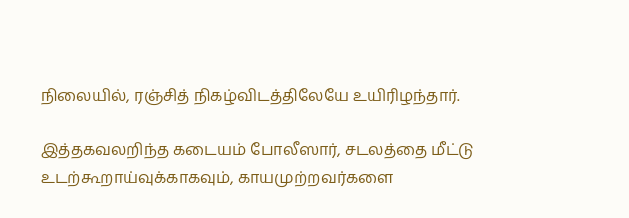நிலையில், ரஞ்சித் நிகழ்விடத்திலேயே உயிரிழந்தார்.

இத்தகவலறிந்த கடையம் போலீஸார், சடலத்தை மீட்டு உடற்கூறாய்வுக்காகவும், காயமுற்றவர்களை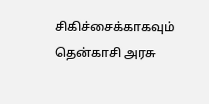சிகிச்சைக்காகவும் தென்காசி அரசு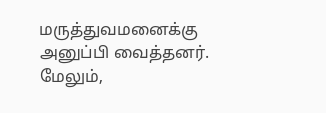மருத்துவமனைக்கு அனுப்பி வைத்தனர். மேலும்,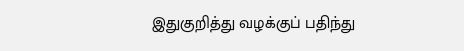இதுகுறித்து வழக்குப் பதிந்து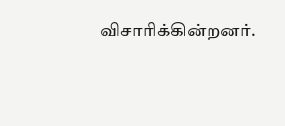விசாரிக்கின்றனர்.